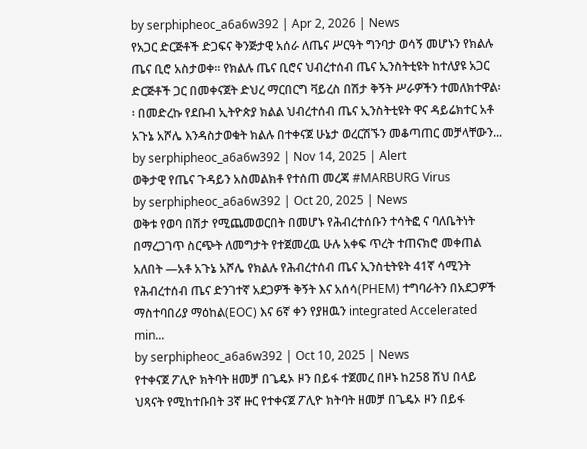by serphipheoc_a6a6w392 | Apr 2, 2026 | News
የአጋር ድርጅቶች ድጋፍና ቅንጅታዊ አሰራ ለጤና ሥርዓት ግንባታ ወሳኝ መሆኑን የክልሉ ጤና ቢሮ አስታወቀ፡፡ የክልሉ ጤና ቢሮና ህብረተሰብ ጤና ኢንስትቲዩት ከተለያዩ አጋር ድርጅቶች ጋር በመቀናጀት ድህረ ማርበርግ ቫይረስ በሽታ ቅኝት ሥራዎችን ተመለክተዋል፡፡ በመድረኩ የደቡብ ኢትዮጵያ ክልል ህብረተሰብ ጤና ኢንስትቲዩት ዋና ዳይሬክተር አቶ አጉኔ አሾሌ እንዳስታወቁት ክልሉ በተቀናጀ ሁኔታ ወረርሽኙን መቆጣጠር መቻላቸውን...
by serphipheoc_a6a6w392 | Nov 14, 2025 | Alert
ወቅታዊ የጤና ጉዳይን አስመልክቶ የተሰጠ መረጃ #MARBURG Virus
by serphipheoc_a6a6w392 | Oct 20, 2025 | News
ወቅቱ የወባ በሽታ የሚጨመወርበት በመሆኑ የሕብረተሰቡን ተሳትፎ ና ባለቤትነት በማረጋገጥ ስርጭት ለመግታት የተጀመረዉ ሁሉ አቀፍ ጥረት ተጠናክሮ መቀጠል አለበት —አቶ አጉኔ አሾሌ የክልሉ የሕብረተሰብ ጤና ኢንስቲትዩት 41ኛ ሳሚንት የሕብረተሰብ ጤና ድንገተኛ አደጋዎች ቅኝት እና አሰሳ(PHEM) ተግባራትን በአደጋዎች ማስተባበሪያ ማዕከል(EOC) እና 6ኛ ቀን የያዘዉን integrated Accelerated min...
by serphipheoc_a6a6w392 | Oct 10, 2025 | News
የተቀናጀ ፖሊዮ ክትባት ዘመቻ በጌዴኦ ዞን በይፋ ተጀመረ በዞኑ ከ258 ሽህ በላይ ህጻናት የሚከተቡበት 3ኛ ዙር የተቀናጀ ፖሊዮ ክትባት ዘመቻ በጌዴኦ ዞን በይፋ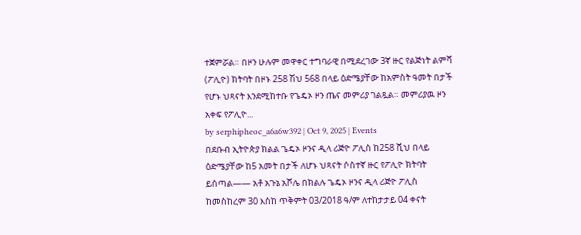ተጀምሯል። በዞን ሁሉም መዋቀር ተግባራዊ በሚደረገው 3ኛ ዙር የልጅነት ልምሻ (ፖሊዮ) ክትባት በዞኑ 258 ሽህ 568 በላይ ዕድሜያቸው ከአምስት ዓመት በታች የሆኑ ህጻናት እንደሚከተቡ የጌዴኦ ዞን ጤና መምሪያ ገልጿል። መምሪያዉ ዞን አቀፍ የፖሊዮ...
by serphipheoc_a6a6w392 | Oct 9, 2025 | Events
በደቡብ ኢትዮጵያ ክልል ጌዴኦ ዞንና ዲላ ሪጅዮ ፖሊስ ከ258 ሺህ በላይ ዕድሜያቸው ከ5 አመት በታች ለሆኑ ህጻናት ሶስተኛ ዙር የፖሊዮ ክትባት ይሰጣል—— አቶ አጉኔ አሾሌ በክልሉ ጌዴኦ ዞንና ዲላ ሪጅዮ ፖሊስ ከመስከረም 30 እስከ ጥቅምት 03/2018 ዓ/ም ለተከታታይ 04 ቀናት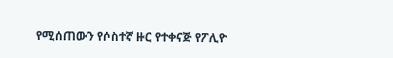የሚሰጠውን የሶስተኛ ዙር የተቀናጅ የፖሊዮ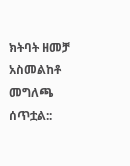ክትባት ዘመቻ አስመልከቶ መግለጫ ሰጥቷል::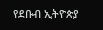የደቡብ ኢትዮጵያ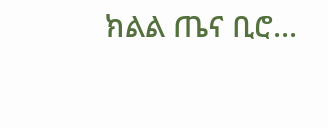ክልል ጤና ቢሮ...